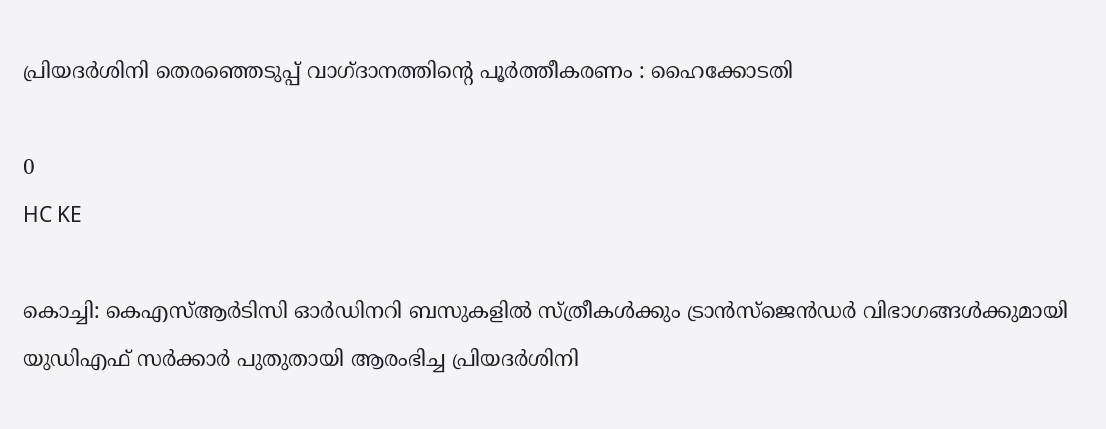പ്രിയദർശിനി തെരഞ്ഞെടുപ്പ് വാഗ്ദാനത്തിന്റെ പൂർത്തീകരണം : ഹൈക്കോടതി

0
HC KE

കൊച്ചി: കെഎസ്ആർടിസി ഓർഡിനറി ബസുകളിൽ സ്ത്രീകൾക്കും ട്രാൻസ്‌ജെൻഡർ വിഭാഗങ്ങൾക്കുമായി യുഡിഎഫ് സർക്കാർ പുതുതായി ആരംഭിച്ച പ്രിയദർശിനി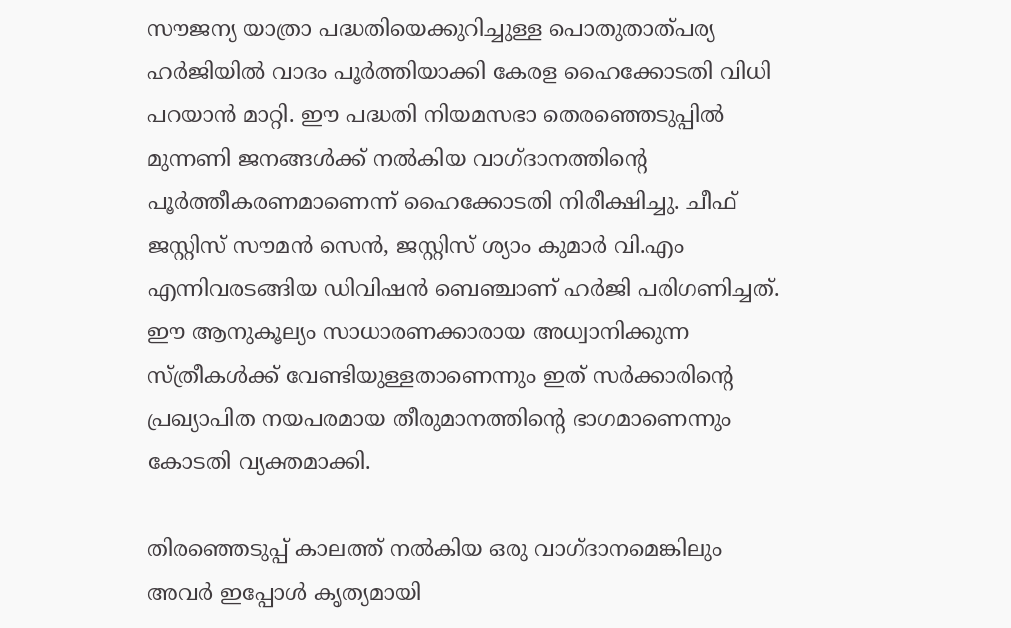സൗജന്യ യാത്രാ പദ്ധതിയെക്കുറിച്ചുള്ള പൊതുതാത്പര്യ ഹർജിയിൽ വാദം പൂർത്തിയാക്കി കേരള ഹൈക്കോടതി വിധി പറയാൻ മാറ്റി. ഈ പദ്ധതി നിയമസഭാ തെരഞ്ഞെടുപ്പിൽ മുന്നണി ജനങ്ങൾക്ക് നൽകിയ വാഗ്ദാനത്തിന്റെ പൂർത്തീകരണമാണെന്ന് ഹൈക്കോടതി നിരീക്ഷിച്ചു. ചീഫ് ജസ്റ്റിസ് സൗമൻ സെൻ, ജസ്റ്റിസ് ശ്യാം കുമാർ വി.എം എന്നിവരടങ്ങിയ ഡിവിഷൻ ബെഞ്ചാണ് ഹർജി പരിഗണിച്ചത്. ഈ ആനുകൂല്യം സാധാരണക്കാരായ അധ്വാനിക്കുന്ന സ്ത്രീകൾക്ക് വേണ്ടിയുള്ളതാണെന്നും ഇത് സർക്കാരിന്റെ പ്രഖ്യാപിത നയപരമായ തീരുമാനത്തിന്റെ ഭാഗമാണെന്നും കോടതി വ്യക്തമാക്കി.

തിരഞ്ഞെടുപ്പ് കാലത്ത് നൽകിയ ഒരു വാഗ്ദാനമെങ്കിലും അവർ ഇപ്പോൾ കൃത്യമായി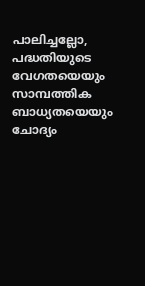പാലിച്ചല്ലോ, പദ്ധതിയുടെ വേഗതയെയും സാമ്പത്തിക ബാധ്യതയെയും ചോദ്യം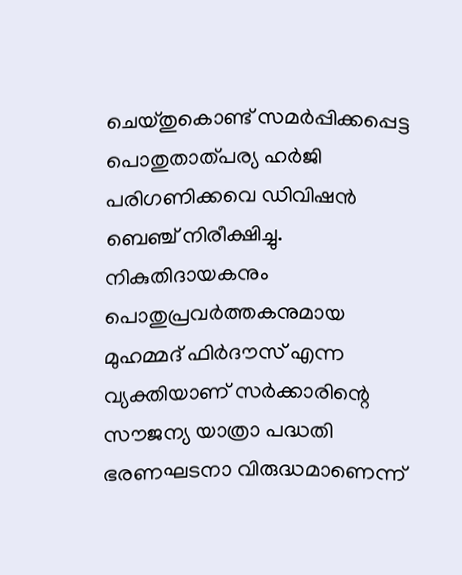ചെയ്തുകൊണ്ട് സമർപ്പിക്കപ്പെട്ട പൊതുതാത്പര്യ ഹർജി പരിഗണിക്കവെ ഡിവിഷൻ ബെഞ്ച് നിരീക്ഷിച്ചു. നികുതിദായകനും പൊതുപ്രവർത്തകനുമായ മുഹമ്മദ് ഫിർദൗസ് എന്ന വ്യക്തിയാണ് സർക്കാരിന്റെ സൗജന്യ യാത്രാ പദ്ധതി ഭരണഘടനാ വിരുദ്ധമാണെന്ന്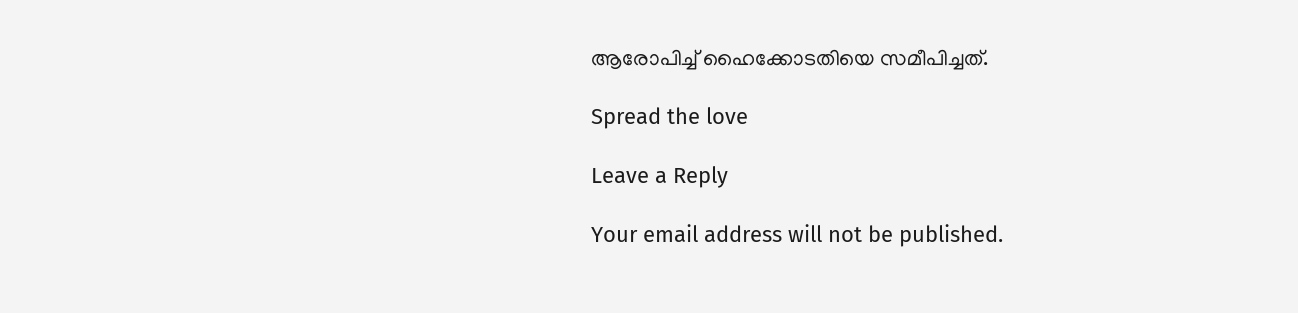ആരോപിച്ച് ഹൈക്കോടതിയെ സമീപിച്ചത്.

Spread the love

Leave a Reply

Your email address will not be published.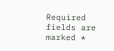Required fields are marked *